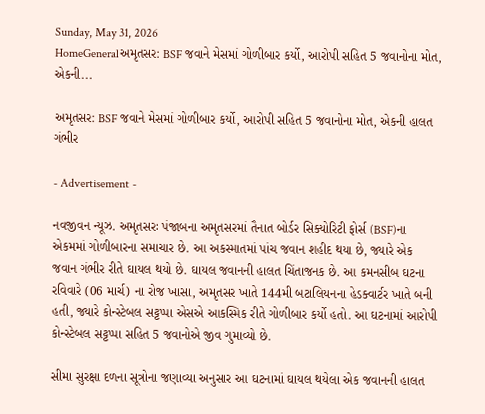Sunday, May 31, 2026
HomeGeneralઅમૃતસર: BSF જવાને મેસમાં ગોળીબાર કર્યો, આરોપી સહિત 5 જવાનોના મોત, એકની...

અમૃતસર: BSF જવાને મેસમાં ગોળીબાર કર્યો, આરોપી સહિત 5 જવાનોના મોત, એકની હાલત ગંભીર

- Advertisement -

નવજીવન ન્યૂઝ. અમૃતસરઃ પંજાબના અમૃતસરમાં તૈનાત બોર્ડર સિક્યોરિટી ફોર્સ (BSF)ના એકમમાં ગોળીબારના સમાચાર છે. આ અકસ્માતમાં પાંચ જવાન શહીદ થયા છે, જ્યારે એક જવાન ગંભીર રીતે ઘાયલ થયો છે. ઘાયલ જવાનની હાલત ચિંતાજનક છે. આ કમનસીબ ઘટના રવિવારે (06 માર્ચ) ના રોજ ખાસા, અમૃતસર ખાતે 144મી બટાલિયનના હેડક્વાર્ટર ખાતે બની હતી, જ્યારે કોન્સ્ટેબલ સટ્ટપ્પા એસએ આકસ્મિક રીતે ગોળીબાર કર્યો હતો. આ ઘટનામાં આરોપી કોન્સ્ટેબલ સટ્ટપ્પા સહિત 5 જવાનોએ જીવ ગુમાવ્યો છે.

સીમા સુરક્ષા દળના સૂત્રોના જણાવ્યા અનુસાર આ ઘટનામાં ઘાયલ થયેલા એક જવાનની હાલત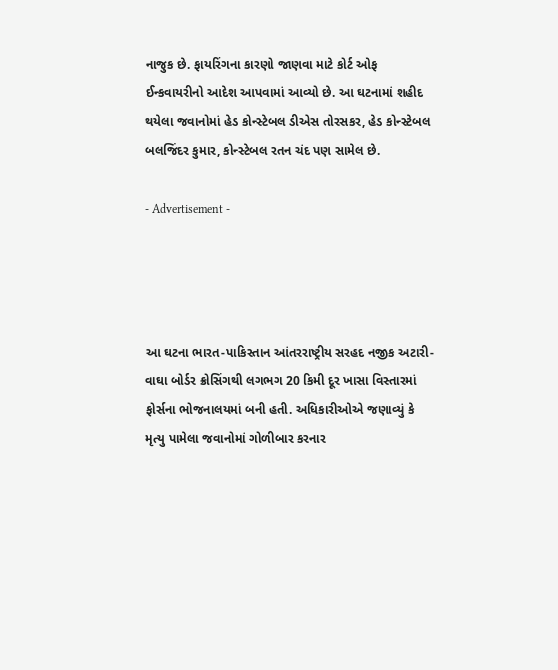નાજુક છે. ફાયરિંગના કારણો જાણવા માટે કોર્ટ ઓફ ઈન્કવાયરીનો આદેશ આપવામાં આવ્યો છે. આ ઘટનામાં શહીદ થયેલા જવાનોમાં હેડ કોન્સ્ટેબલ ડીએસ તોરસકર, હેડ કોન્સ્ટેબલ બલજિંદર કુમાર, કોન્સ્ટેબલ રતન ચંદ પણ સામેલ છે.

- Advertisement -




આ ઘટના ભારત-પાકિસ્તાન આંતરરાષ્ટ્રીય સરહદ નજીક અટારી-વાઘા બોર્ડર ક્રોસિંગથી લગભગ 20 કિમી દૂર ખાસા વિસ્તારમાં ફોર્સના ભોજનાલયમાં બની હતી. અધિકારીઓએ જણાવ્યું કે મૃત્યુ પામેલા જવાનોમાં ગોળીબાર કરનાર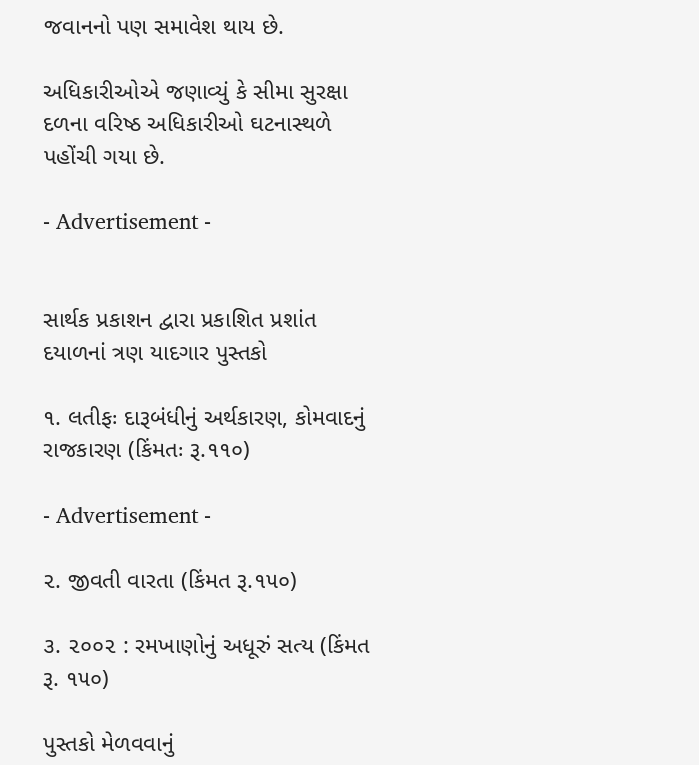જવાનનો પણ સમાવેશ થાય છે.

અધિકારીઓએ જણાવ્યું કે સીમા સુરક્ષા દળના વરિષ્ઠ અધિકારીઓ ઘટનાસ્થળે પહોંચી ગયા છે.

- Advertisement -


સાર્થક પ્રકાશન દ્વારા પ્રકાશિત પ્રશાંત દયાળનાં ત્રણ યાદગાર પુસ્તકો

૧. લતીફઃ દારૂબંધીનું અર્થકારણ, કોમવાદનું રાજકારણ (કિંમતઃ રૂ.૧૧૦)

- Advertisement -

૨. જીવતી વારતા (કિંમત રૂ.૧૫૦)

૩. ૨૦૦૨ : રમખાણોનું અધૂરું સત્ય (કિંમત રૂ. ૧૫૦)

પુસ્તકો મેળવવાનું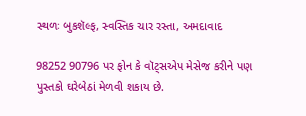સ્થળઃ બુકશૅલ્ફ, સ્વસ્તિક ચાર રસ્તા, અમદાવાદ

98252 90796 પર ફોન કે વૉટ્સએપ મેસેજ કરીને પણ પુસ્તકો ઘરેબેઠાં મેળવી શકાય છે.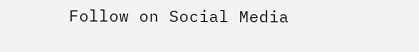Follow on Social Media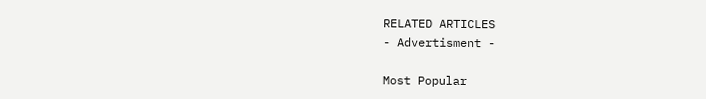RELATED ARTICLES
- Advertisment -

Most Popular